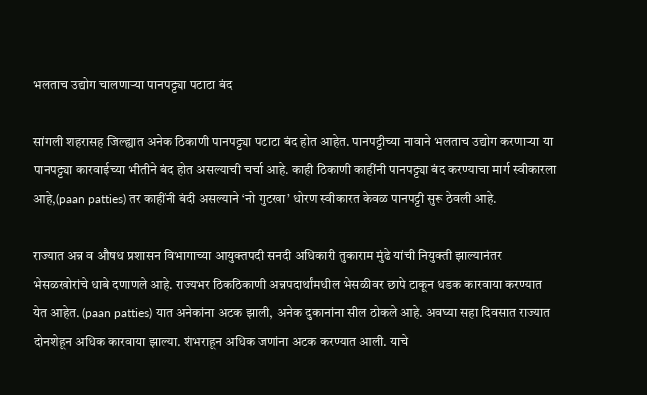भलताच उद्योग चालणाऱ्या पानपट्ट्या पटाटा बंद

सांगली शहरासह जिल्ह्यात अनेक ठिकाणी पानपट्ट्या‌ पटाटा बंद होत आहेत. पानपट्टीच्या नावाने भलताच उद्योग करणाऱ्या या पानपट्ट्या कारवाईच्या भीतीने बंद होत असल्याची चर्चा आहे. काही ठिकाणी काहींनी पानपट्ट्या बंद करण्याचा मार्ग स्वीकारला आहे,(paan patties) तर काहींनी बंदी असल्याने ‘नो गुटखा’ धोरण स्वीकारत केवळ पानपट्टी सुरू ठेवली आहे.

राज्यात अन्न व औषध प्रशासन विभागाच्या आयुक्तपदी सनदी अधिकारी तुकाराम मुंढे यांची नियुक्ती झाल्यानंतर भेसळखोरांचे धाबे दणाणले आहे. राज्यभर ठिकठिकाणी अन्नपदार्थांमधील भेसळीवर छापे टाकून धडक कारवाया करण्यात येत आहेत. (paan patties) यात अनेकांना अटक झाली, अनेक दुकानांना सील ठोकले आहे. अवघ्या सहा दिवसात राज्यात दोनशेहून अधिक कारवाया झाल्या. शंभराहून अधिक जणांना अटक करण्यात आली. याचे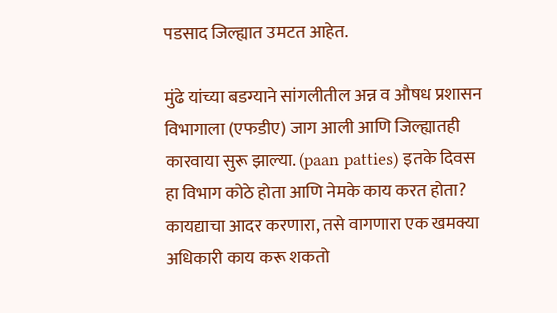पडसाद जिल्ह्यात उमटत आहेत.

मुंढे यांच्या बडग्याने सांगलीतील अन्न व औषध प्रशासन विभागाला (एफडीए) जाग आली आणि जिल्ह्यातही कारवाया सुरू झाल्या. (paan patties) इतके दिवस हा विभाग कोठे होता आणि नेमके काय करत होता? कायद्याचा आदर करणारा, तसे वागणारा एक खमक्या अधिकारी काय करू शकतो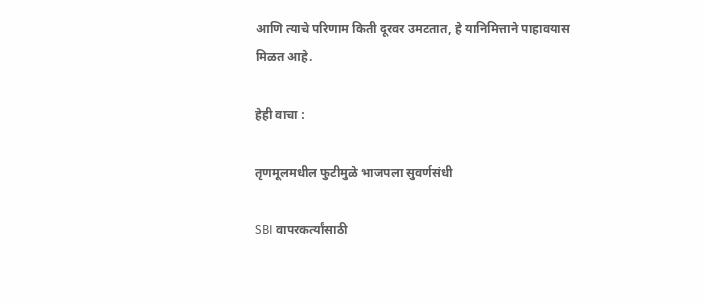आणि त्याचे परिणाम किती दूरवर उमटतात, हे यानिमित्ताने पाहावयास मिळत आहे.

हेही वाचा :

तृणमूलमधील फुटीमुळे भाजपला सुवर्णसंधी

SBI वापरकर्त्यांसाठी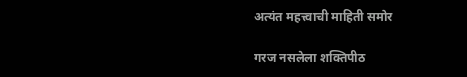अत्यंत महत्त्वाची माहिती समोर

गरज नसलेला शक्तिपीठ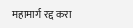महामार्ग रद्द करा